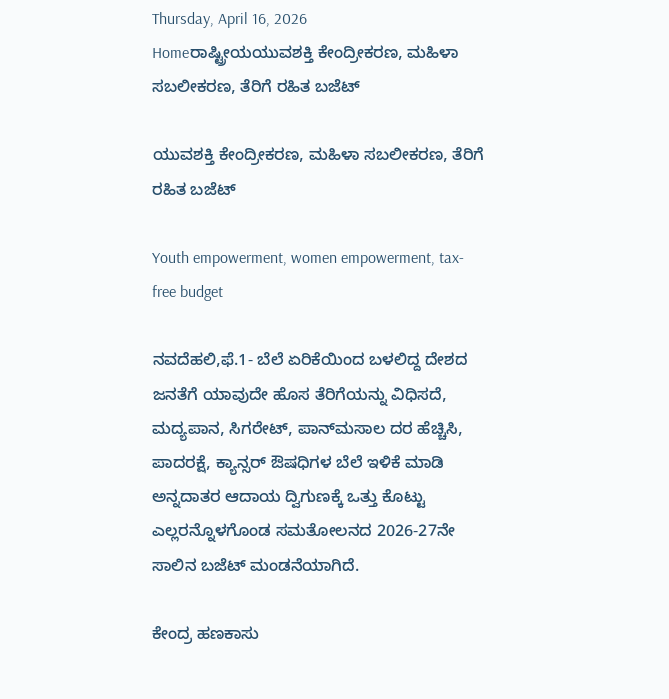Thursday, April 16, 2026
Homeರಾಷ್ಟ್ರೀಯಯುವಶಕ್ತಿ ಕೇಂದ್ರೀಕರಣ, ಮಹಿಳಾ ಸಬಲೀಕರಣ, ತೆರಿಗೆ ರಹಿತ ಬಜೆಟ್‌

ಯುವಶಕ್ತಿ ಕೇಂದ್ರೀಕರಣ, ಮಹಿಳಾ ಸಬಲೀಕರಣ, ತೆರಿಗೆ ರಹಿತ ಬಜೆಟ್‌

Youth empowerment, women empowerment, tax-free budget

ನವದೆಹಲಿ,ಫೆ.1- ಬೆಲೆ ಏರಿಕೆಯಿಂದ ಬಳಲಿದ್ದ ದೇಶದ ಜನತೆಗೆ ಯಾವುದೇ ಹೊಸ ತೆರಿಗೆಯನ್ನು ವಿಧಿಸದೆ, ಮದ್ಯಪಾನ, ಸಿಗರೇಟ್‌, ಪಾನ್‌ಮಸಾಲ ದರ ಹೆಚ್ಚಿಸಿ, ಪಾದರಕ್ಷೆ, ಕ್ಯಾನ್ಸರ್‌ ಔಷಧಿಗಳ ಬೆಲೆ ಇಳಿಕೆ ಮಾಡಿ ಅನ್ನದಾತರ ಆದಾಯ ದ್ವಿಗುಣಕ್ಕೆ ಒತ್ತು ಕೊಟ್ಟು ಎಲ್ಲರನ್ನೊಳಗೊಂಡ ಸಮತೋಲನದ 2026-27ನೇ ಸಾಲಿನ ಬಜೆಟ್‌ ಮಂಡನೆಯಾಗಿದೆ.

ಕೇಂದ್ರ ಹಣಕಾಸು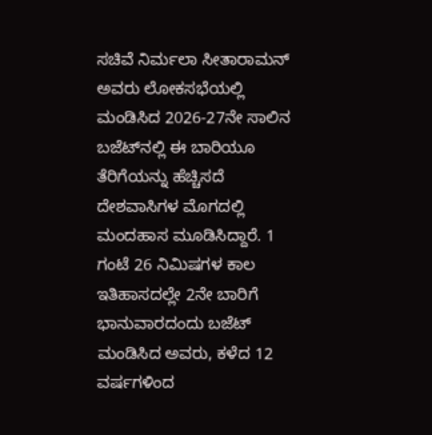ಸಚಿವೆ ನಿರ್ಮಲಾ ಸೀತಾರಾಮನ್‌ ಅವರು ಲೋಕಸಭೆಯಲ್ಲಿ ಮಂಡಿಸಿದ 2026-27ನೇ ಸಾಲಿನ ಬಜೆಟ್‌ನಲ್ಲಿ ಈ ಬಾರಿಯೂ ತೆರಿಗೆಯನ್ನು ಹೆಚ್ಚಿಸದೆ ದೇಶವಾಸಿಗಳ ಮೊಗದಲ್ಲಿ ಮಂದಹಾಸ ಮೂಡಿಸಿದ್ದಾರೆ. 1 ಗಂಟೆ 26 ನಿಮಿಷಗಳ ಕಾಲ ಇತಿಹಾಸದಲ್ಲೇ 2ನೇ ಬಾರಿಗೆ ಭಾನುವಾರದಂದು ಬಜೆಟ್‌ ಮಂಡಿಸಿದ ಅವರು, ಕಳೆದ 12 ವರ್ಷಗಳಿಂದ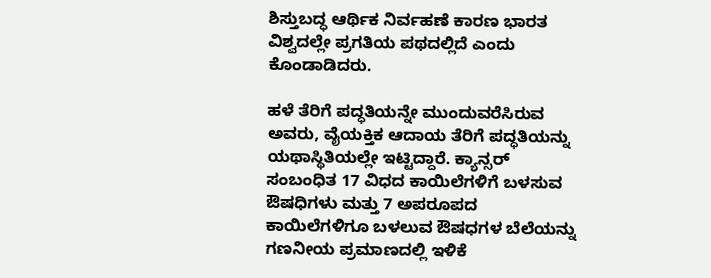ಶಿಸ್ತುಬದ್ಧ ಆರ್ಥಿಕ ನಿರ್ವಹಣೆ ಕಾರಣ ಭಾರತ ವಿಶ್ವದಲ್ಲೇ ಪ್ರಗತಿಯ ಪಥದಲ್ಲಿದೆ ಎಂದು ಕೊಂಡಾಡಿದರು.

ಹಳೆ ತೆರಿಗೆ ಪದ್ಧತಿಯನ್ನೇ ಮುಂದುವರೆಸಿರುವ ಅವರು, ವೈಯಕ್ತಿಕ ಆದಾಯ ತೆರಿಗೆ ಪದ್ಧತಿಯನ್ನು ಯಥಾಸ್ಥಿತಿಯಲ್ಲೇ ಇಟ್ಟಿದ್ದಾರೆ. ಕ್ಯಾನ್ಸರ್‌ ಸಂಬಂಧಿತ 17 ವಿಧದ ಕಾಯಿಲೆಗಳಿಗೆ ಬಳಸುವ ಔಷಧಿಗಳು ಮತ್ತು 7 ಅಪರೂಪದ ಕಾಯಿಲೆಗಳಿಗೂ ಬಳಲುವ ಔಷಧಗಳ ಬೆಲೆಯನ್ನು ಗಣನೀಯ ಪ್ರಮಾಣದಲ್ಲಿ ಇಳಿಕೆ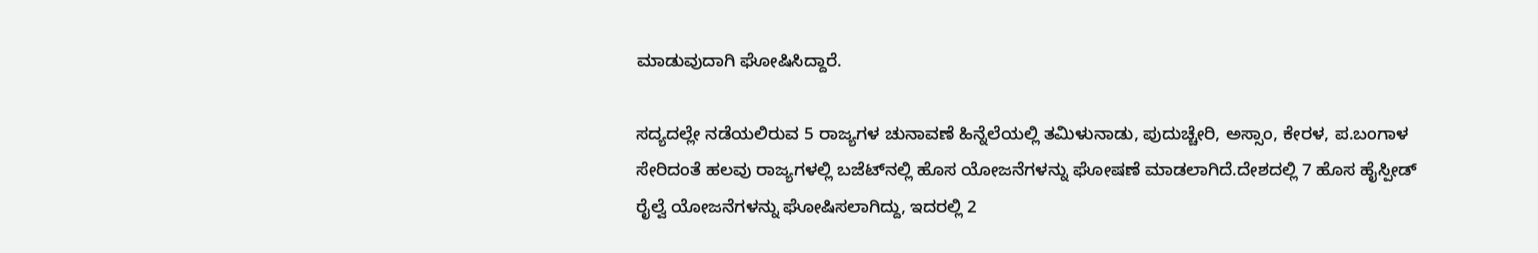ಮಾಡುವುದಾಗಿ ಘೋಷಿಸಿದ್ದಾರೆ.

ಸದ್ಯದಲ್ಲೇ ನಡೆಯಲಿರುವ 5 ರಾಜ್ಯಗಳ ಚುನಾವಣೆ ಹಿನ್ನೆಲೆಯಲ್ಲಿ ತಮಿಳುನಾಡು, ಪುದುಚ್ಚೇರಿ, ಅಸ್ಸಾಂ, ಕೇರಳ, ಪ.ಬಂಗಾಳ ಸೇರಿದಂತೆ ಹಲವು ರಾಜ್ಯಗಳಲ್ಲಿ ಬಜೆಟ್‌ನಲ್ಲಿ ಹೊಸ ಯೋಜನೆಗಳನ್ನು ಘೋಷಣೆ ಮಾಡಲಾಗಿದೆ.ದೇಶದಲ್ಲಿ 7 ಹೊಸ ಹೈಸ್ಪೀಡ್‌ ರೈಲ್ವೆ ಯೋಜನೆಗಳನ್ನು ಘೋಷಿಸಲಾಗಿದ್ದು, ಇದರಲ್ಲಿ 2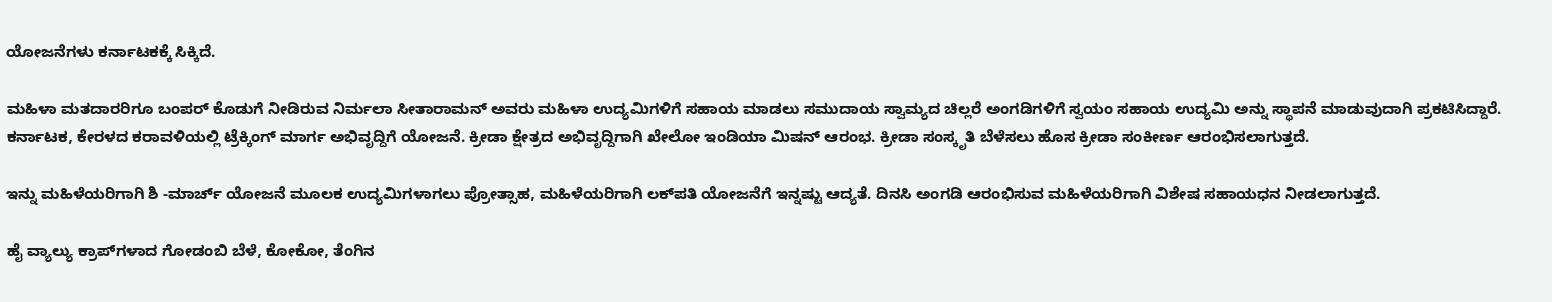ಯೋಜನೆಗಳು ಕರ್ನಾಟಕಕ್ಕೆ ಸಿಕ್ಕಿದೆ.

ಮಹಿಳಾ ಮತದಾರರಿಗೂ ಬಂಪರ್‌ ಕೊಡುಗೆ ನೀಡಿರುವ ನಿರ್ಮಲಾ ಸೀತಾರಾಮನ್‌ ಅವರು ಮಹಿಳಾ ಉದ್ಯಮಿಗಳಿಗೆ ಸಹಾಯ ಮಾಡಲು ಸಮುದಾಯ ಸ್ವಾಮ್ಯದ ಚಿಲ್ಲರೆ ಅಂಗಡಿಗಳಿಗೆ ಸ್ವಯಂ ಸಹಾಯ ಉದ್ಯಮಿ ಅನ್ನು ಸ್ಥಾಪನೆ ಮಾಡುವುದಾಗಿ ಪ್ರಕಟಿಸಿದ್ದಾರೆ.
ಕರ್ನಾಟಕ, ಕೇರಳದ ಕರಾವಳಿಯಲ್ಲಿ ಟ್ರೆಕ್ಕಿಂಗ್‌ ಮಾರ್ಗ ಅಭಿವೃದ್ದಿಗೆ ಯೋಜನೆ. ಕ್ರೀಡಾ ಕ್ಷೇತ್ರದ ಅಭಿವೃದ್ದಿಗಾಗಿ ಖೇಲೋ ಇಂಡಿಯಾ ಮಿಷನ್‌ ಆರಂಭ. ಕ್ರೀಡಾ ಸಂಸ್ಕೃತಿ ಬೆಳೆಸಲು ಹೊಸ ಕ್ರೀಡಾ ಸಂಕೀರ್ಣ ಆರಂಭಿಸಲಾಗುತ್ತದೆ.

ಇನ್ನು ಮಹಿಳೆಯರಿಗಾಗಿ ಶಿ -ಮಾರ್ಚ್‌ ಯೋಜನೆ ಮೂಲಕ ಉದ್ಯಮಿಗಳಾಗಲು ಪ್ರೋತ್ಸಾಹ, ಮಹಿಳೆಯರಿಗಾಗಿ ಲಕ್‌ಪತಿ ಯೋಜನೆಗೆ ಇನ್ನಷ್ಟು ಆದ್ಯತೆ. ದಿನಸಿ ಅಂಗಡಿ ಆರಂಭಿಸುವ ಮಹಿಳೆಯರಿಗಾಗಿ ವಿಶೇಷ ಸಹಾಯಧನ ನೀಡಲಾಗುತ್ತದೆ.

ಹೈ ವ್ಯಾಲ್ಯು ಕ್ರಾಪ್‌ಗಳಾದ ಗೋಡಂಬಿ ಬೆಳೆ, ಕೋಕೋ, ತೆಂಗಿನ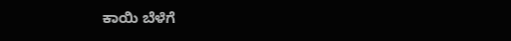ಕಾಯಿ ಬೆಳೆಗೆ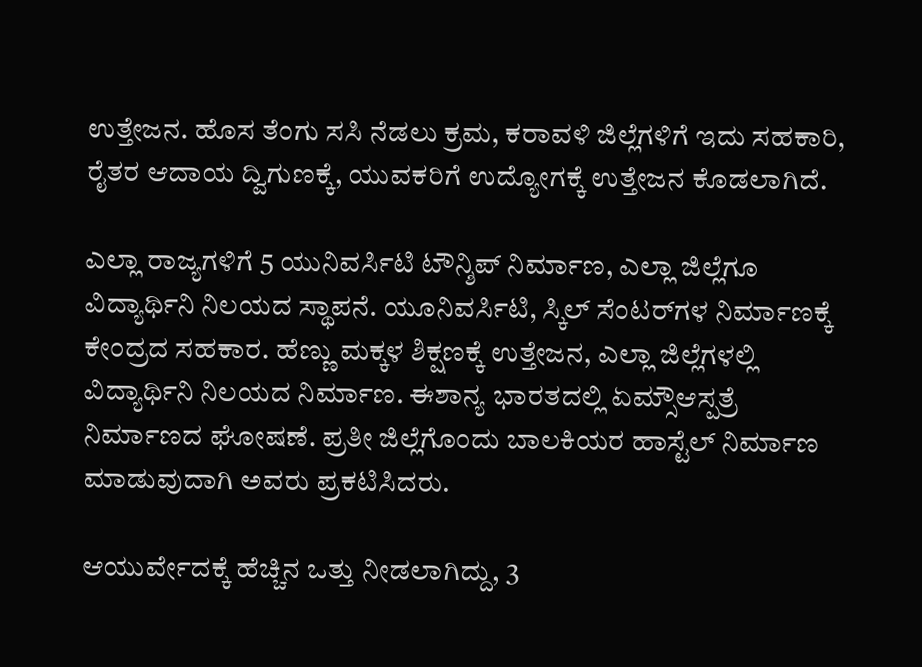ಉತ್ತೇಜನ. ಹೊಸ ತೆಂಗು ಸಸಿ ನೆಡಲು ಕ್ರಮ, ಕರಾವಳಿ ಜಿಲ್ಲೆಗಳಿಗೆ ಇದು ಸಹಕಾರಿ, ರೈತರ ಆದಾಯ ದ್ವಿಗುಣಕ್ಕೆ, ಯುವಕರಿಗೆ ಉದ್ಯೋಗಕ್ಕೆ ಉತ್ತೇಜನ ಕೊಡಲಾಗಿದೆ.

ಎಲ್ಲಾ ರಾಜ್ಯಗಳಿಗೆ 5 ಯುನಿವರ್ಸಿಟಿ ಟೌನ್ಶಿಪ್‌ ನಿರ್ಮಾಣ, ಎಲ್ಲಾ ಜಿಲ್ಲೆಗೂ ವಿದ್ಯಾರ್ಥಿನಿ ನಿಲಯದ ಸ್ಥಾಪನೆ. ಯೂನಿವರ್ಸಿಟಿ, ಸ್ಕಿಲ್‌ ಸೆಂಟರ್‌ಗಳ ನಿರ್ಮಾಣಕ್ಕೆ ಕೇಂದ್ರದ ಸಹಕಾರ. ಹೆಣ್ಣು ಮಕ್ಕಳ ಶಿಕ್ಷಣಕ್ಕೆ ಉತ್ತೇಜನ, ಎಲ್ಲಾ ಜಿಲ್ಲೆಗಳಲ್ಲಿ ವಿದ್ಯಾರ್ಥಿನಿ ನಿಲಯದ ನಿರ್ಮಾಣ. ಈಶಾನ್ಯ ಭಾರತದಲ್ಲಿ ಏಮ್ಸೌಆಸ್ಪತ್ರೆ ನಿರ್ಮಾಣದ ಘೋಷಣೆ. ಪ್ರತೀ ಜಿಲ್ಲೆಗೊಂದು ಬಾಲಕಿಯರ ಹಾಸ್ಟೆಲ್‌ ನಿರ್ಮಾಣ ಮಾಡುವುದಾಗಿ ಅವರು ಪ್ರಕಟಿಸಿದರು.

ಆಯುರ್ವೇದಕ್ಕೆ ಹೆಚ್ಚಿನ ಒತ್ತು ನೀಡಲಾಗಿದ್ದು, 3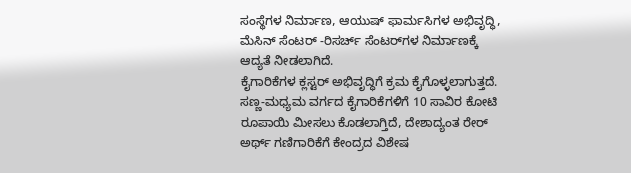ಸಂಸ್ಥೆಗಳ ನಿರ್ಮಾಣ, ಆಯುಷ್‌ ಫಾರ್ಮಸಿಗಳ ಅಭಿವೃದ್ಧಿ, ಮೆಸಿನ್‌ ಸೆಂಟರ್‌ -ರಿಸರ್ಚ್‌ ಸೆಂಟರ್‌ಗಳ ನಿರ್ಮಾಣಕ್ಕೆ ಆದ್ಯತೆ ನೀಡಲಾಗಿದೆ.
ಕೈಗಾರಿಕೆಗಳ ಕ್ಲಸ್ಟರ್‌ ಅಭಿವೃದ್ಧಿಗೆ ಕ್ರಮ ಕೈಗೊಳ್ಳಲಾಗುತ್ತದೆ. ಸಣ್ಣ-ಮಧ್ಯಮ ವರ್ಗದ ಕೈಗಾರಿಕೆಗಳಿಗೆ 10 ಸಾವಿರ ಕೋಟಿ ರೂಪಾಯಿ ಮೀಸಲು ಕೊಡಲಾಗ್ತಿದೆ, ದೇಶಾದ್ಯಂತ ರೇರ್‌ ಅರ್ಥ್‌ ಗಣಿಗಾರಿಕೆಗೆ ಕೇಂದ್ರದ ವಿಶೇಷ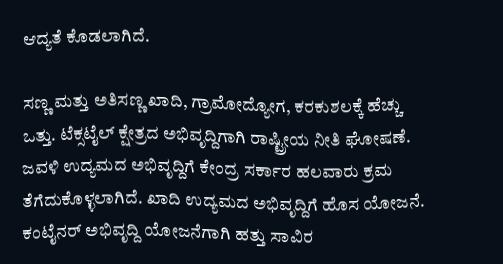ಆದ್ಯತೆ ಕೊಡಲಾಗಿದೆ.

ಸಣ್ಣ ಮತ್ತು ಅತಿಸಣ್ಣ ಖಾದಿ, ಗ್ರಾಮೋದ್ಯೋಗ, ಕರಕುಶಲಕ್ಕೆ ಹೆಚ್ಚು ಒತ್ತು. ಟೆಕ್ಸಟೈಲ್‌ ಕ್ಷೇತ್ರದ ಅಭಿವೃದ್ದಿಗಾಗಿ ರಾಷ್ಟ್ರೀಯ ನೀತಿ ಘೋಷಣೆ. ಜವಳಿ ಉದ್ಯಮದ ಅಭಿವೃದ್ದಿಗೆ ಕೇಂದ್ರ ಸರ್ಕಾರ ಹಲವಾರು ಕ್ರಮ ತೆಗೆದುಕೊಳ್ಳಲಾಗಿದೆ. ಖಾದಿ ಉದ್ಯಮದ ಅಭಿವೃದ್ದಿಗೆ ಹೊಸ ಯೋಜನೆ. ಕಂಟೈನರ್‌ ಅಭಿವೃದ್ದಿ ಯೋಜನೆಗಾಗಿ ಹತ್ತು ಸಾವಿರ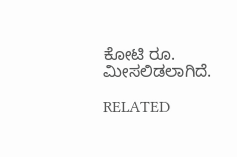ಕೋಟಿ ರೂ. ಮೀಸಲಿಡಲಾಗಿದೆ.

RELATED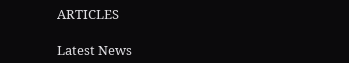ARTICLES

Latest News